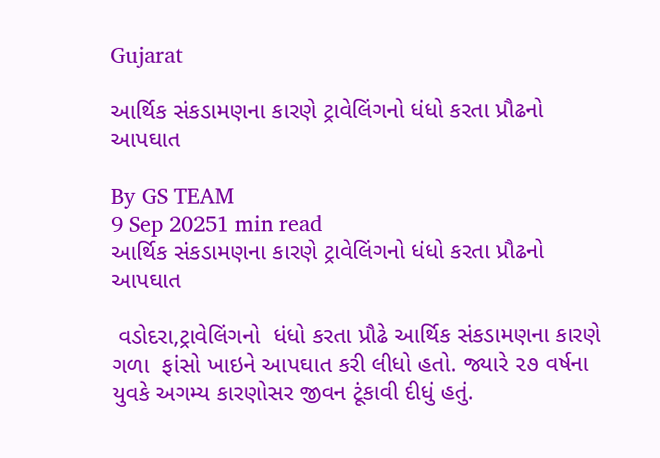Gujarat

આર્થિક સંકડામણના કારણે ટ્રાવેલિંગનો ધંધો કરતા પ્રૌઢનો આપઘાત

By GS TEAM
9 Sep 20251 min read
આર્થિક સંકડામણના કારણે ટ્રાવેલિંગનો ધંધો કરતા પ્રૌઢનો આપઘાત

 વડોદરા,ટ્રાવેલિંગનો  ધંધો કરતા પ્રૌઢે આર્થિક સંકડામણના કારણે ગળા  ફાંસો ખાઇને આપઘાત કરી લીધો હતો. જ્યારે ૨૭ વર્ષના યુવકે અગમ્ય કારણોસર જીવન ટૂંકાવી દીધું હતું.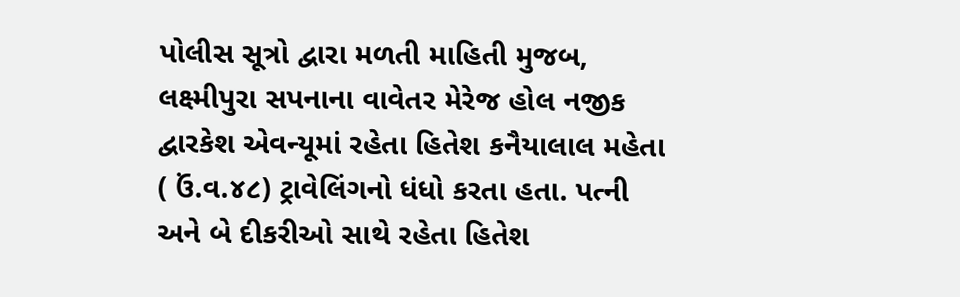પોલીસ સૂત્રો દ્વારા મળતી માહિતી મુજબ, લક્ષ્મીપુરા સપનાના વાવેતર મેરેજ હોલ નજીક દ્વારકેશ એવન્યૂમાં રહેતા હિતેશ કનૈયાલાલ મહેતા ( ઉં.વ.૪૮) ટ્રાવેલિંગનો ધંધો કરતા હતા. પત્ની અને બે દીકરીઓ સાથે રહેતા હિતેશ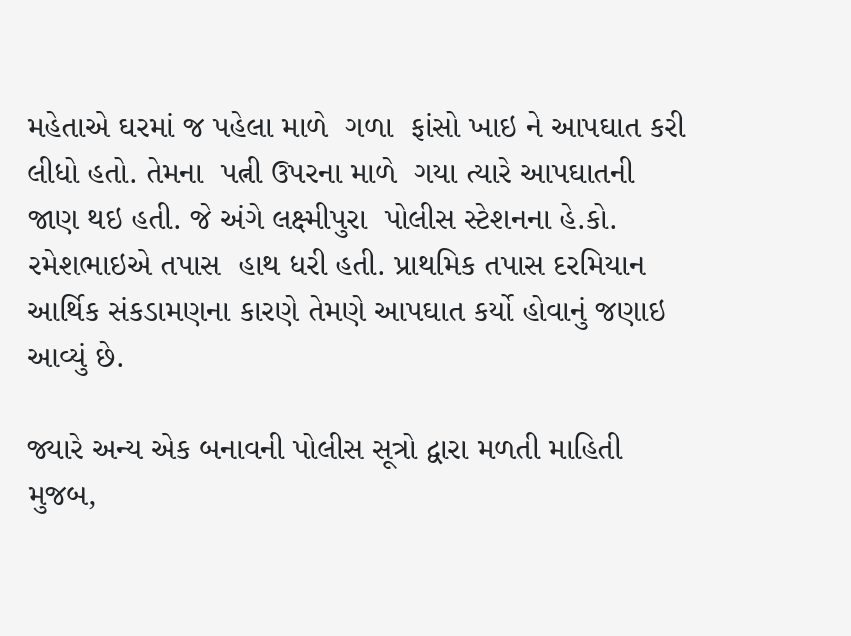મહેતાએ ઘરમાં જ પહેલા માળે  ગળા  ફાંસો ખાઇ ને આપઘાત કરી લીધો હતો. તેમના  પત્ની ઉપરના માળે  ગયા ત્યારે આપઘાતની જાણ થઇ હતી. જે અંગે લક્ષ્મીપુરા  પોલીસ સ્ટેશનના હે.કો. રમેશભાઇએ તપાસ  હાથ ધરી હતી. પ્રાથમિક તપાસ દરમિયાન આર્થિક સંકડામણના કારણે તેમણે આપઘાત કર્યો હોવાનું જણાઇ આવ્યું છે.

જ્યારે અન્ય એક બનાવની પોલીસ સૂત્રો દ્વારા મળતી માહિતી મુજબ,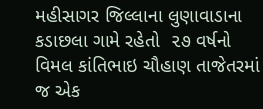મહીસાગર જિલ્લાના લુણાવાડાના કડાછલા ગામે રહેતો  ૨૭ વર્ષનો વિમલ કાંતિભાઇ ચૌહાણ તાજેતરમાં જ એક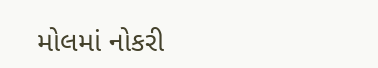મોલમાં નોકરી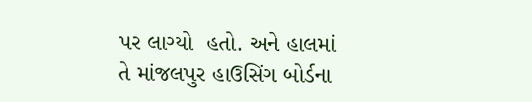પર લાગ્યો  હતો. અને હાલમાં તે માંજલપુર હાઉસિંગ બોર્ડના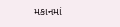મકાનમાં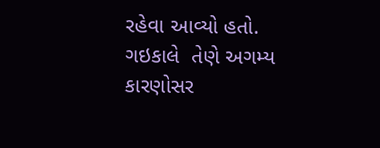રહેવા આવ્યો હતો. ગઇકાલે  તેણે અગમ્ય કારણોસર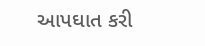આપઘાત કરી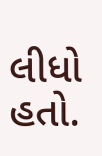લીધો હતો.